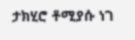ታክሂሮ ቶሚያሱ ነገ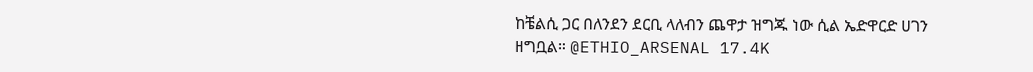ከቼልሲ ጋር በለንደን ደርቢ ላለብን ጨዋታ ዝግጁ ነው ሲል ኤድዋርድ ሀገን ዘግቧል። @ETHIO_ARSENAL 17.4K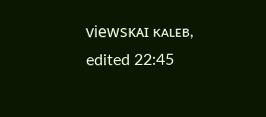viewsᴋᴀɪ ᴋᴀʟᴇʙ, edited 22:45